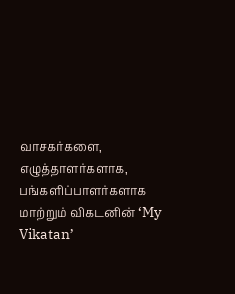வாசகர்களை, எழுத்தாளர்களாக, பங்களிப்பாளர்களாக மாற்றும் விகடனின் ‘My Vikatan’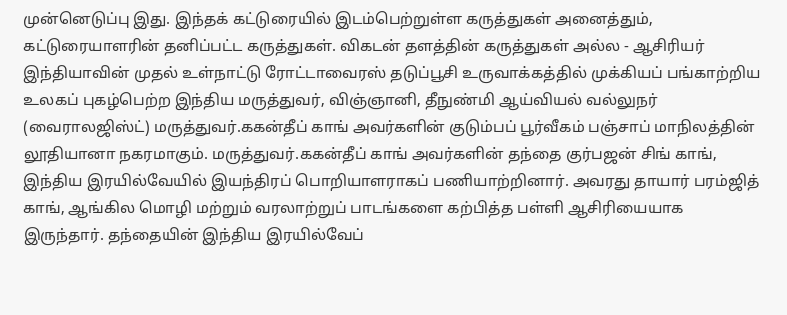முன்னெடுப்பு இது. இந்தக் கட்டுரையில் இடம்பெற்றுள்ள கருத்துகள் அனைத்தும், கட்டுரையாளரின் தனிப்பட்ட கருத்துகள். விகடன் தளத்தின் கருத்துகள் அல்ல - ஆசிரியர் இந்தியாவின் முதல் உள்நாட்டு ரோட்டாவைரஸ் தடுப்பூசி உருவாக்கத்தில் முக்கியப் பங்காற்றிய உலகப் புகழ்பெற்ற இந்திய மருத்துவர், விஞ்ஞானி, தீநுண்மி ஆய்வியல் வல்லுநர் (வைராலஜிஸ்ட்) மருத்துவர்.ககன்தீப் காங் அவர்களின் குடும்பப் பூர்வீகம் பஞ்சாப் மாநிலத்தின் லூதியானா நகரமாகும். மருத்துவர்.ககன்தீப் காங் அவர்களின் தந்தை குர்பஜன் சிங் காங், இந்திய இரயில்வேயில் இயந்திரப் பொறியாளராகப் பணியாற்றினார். அவரது தாயார் பரம்ஜித் காங், ஆங்கில மொழி மற்றும் வரலாற்றுப் பாடங்களை கற்பித்த பள்ளி ஆசிரியையாக இருந்தார். தந்தையின் இந்திய இரயில்வேப்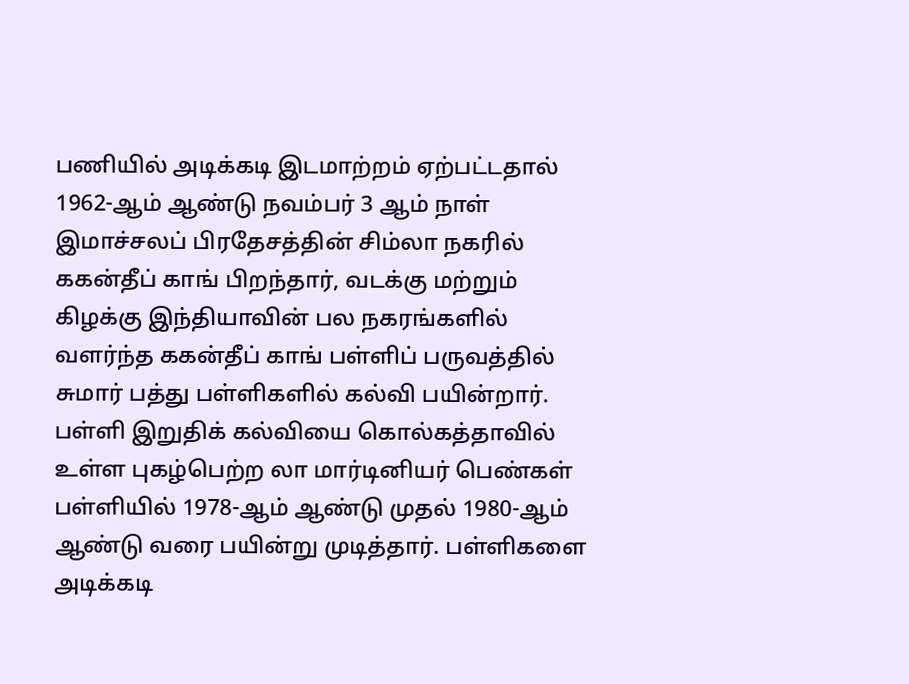பணியில் அடிக்கடி இடமாற்றம் ஏற்பட்டதால் 1962-ஆம் ஆண்டு நவம்பர் 3 ஆம் நாள் இமாச்சலப் பிரதேசத்தின் சிம்லா நகரில் ககன்தீப் காங் பிறந்தார், வடக்கு மற்றும் கிழக்கு இந்தியாவின் பல நகரங்களில் வளர்ந்த ககன்தீப் காங் பள்ளிப் பருவத்தில் சுமார் பத்து பள்ளிகளில் கல்வி பயின்றார். பள்ளி இறுதிக் கல்வியை கொல்கத்தாவில் உள்ள புகழ்பெற்ற லா மார்டினியர் பெண்கள் பள்ளியில் 1978-ஆம் ஆண்டு முதல் 1980-ஆம் ஆண்டு வரை பயின்று முடித்தார். பள்ளிகளை அடிக்கடி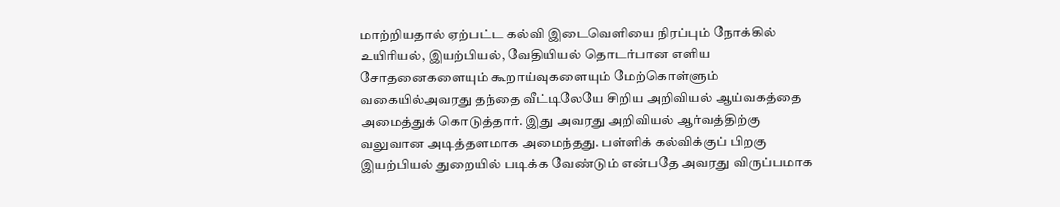மாற்றியதால் ஏற்பட்ட கல்வி இடைவெளியை நிரப்பும் நோக்கில் உயிரியல், இயற்பியல், வேதியியல் தொடர்பான எளிய சோதனைகளையும் கூறாய்வுகளையும் மேற்கொள்ளும் வகையில்அவரது தந்தை வீட்டிலேயே சிறிய அறிவியல் ஆய்வகத்தை அமைத்துக் கொடுத்தார். இது அவரது அறிவியல் ஆர்வத்திற்கு வலுவான அடித்தளமாக அமைந்தது. பள்ளிக் கல்விக்குப் பிறகு இயற்பியல் துறையில் படிக்க வேண்டும் என்பதே அவரது விருப்பமாக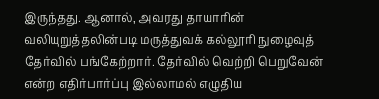இருந்தது. ஆனால், அவரது தாயாரின் வலியுறுத்தலின்படி மருத்துவக் கல்லூரி நுழைவுத் தேர்வில் பங்கேற்றார். தேர்வில் வெற்றி பெறுவேன் என்ற எதிர்பார்ப்பு இல்லாமல் எழுதிய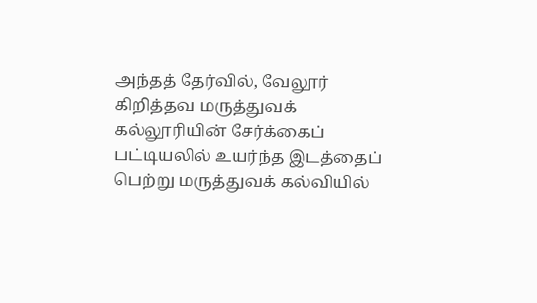அந்தத் தேர்வில், வேலூர் கிறித்தவ மருத்துவக் கல்லூரியின் சேர்க்கைப் பட்டியலில் உயர்ந்த இடத்தைப் பெற்று மருத்துவக் கல்வியில்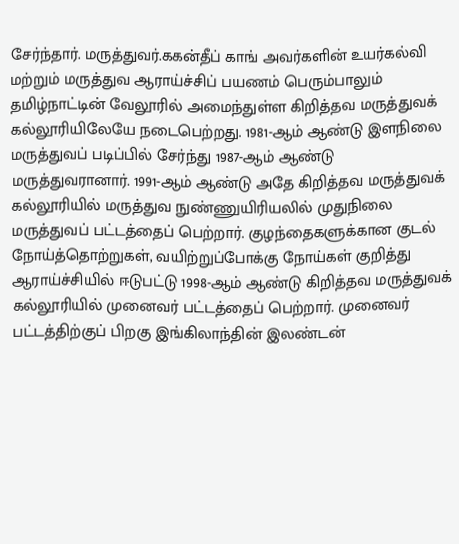சேர்ந்தார். மருத்துவர்.ககன்தீப் காங் அவர்களின் உயர்கல்வி மற்றும் மருத்துவ ஆராய்ச்சிப் பயணம் பெரும்பாலும் தமிழ்நாட்டின் வேலூரில் அமைந்துள்ள கிறித்தவ மருத்துவக் கல்லூரியிலேயே நடைபெற்றது. 1981-ஆம் ஆண்டு இளநிலை மருத்துவப் படிப்பில் சேர்ந்து 1987-ஆம் ஆண்டு மருத்துவரானார். 1991-ஆம் ஆண்டு அதே கிறித்தவ மருத்துவக் கல்லூரியில் மருத்துவ நுண்ணுயிரியலில் முதுநிலை மருத்துவப் பட்டத்தைப் பெற்றார். குழந்தைகளுக்கான குடல் நோய்த்தொற்றுகள், வயிற்றுப்போக்கு நோய்கள் குறித்து ஆராய்ச்சியில் ஈடுபட்டு 1998-ஆம் ஆண்டு கிறித்தவ மருத்துவக் கல்லூரியில் முனைவர் பட்டத்தைப் பெற்றார். முனைவர் பட்டத்திற்குப் பிறகு இங்கிலாந்தின் இலண்டன்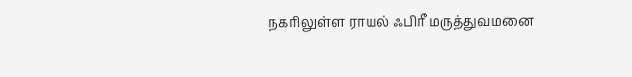நகரிலுள்ள ராயல் ஃபிரீ மருத்துவமனை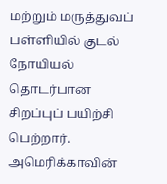மற்றும் மருத்துவப் பள்ளியில் குடல் நோயியல் தொடர்பான சிறப்புப் பயிற்சி பெற்றார். அமெரிக்காவின்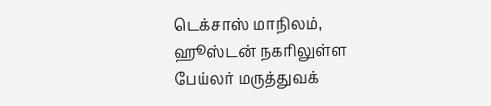டெக்சாஸ் மாநிலம், ஹூஸ்டன் நகரிலுள்ள பேய்லர் மருத்துவக்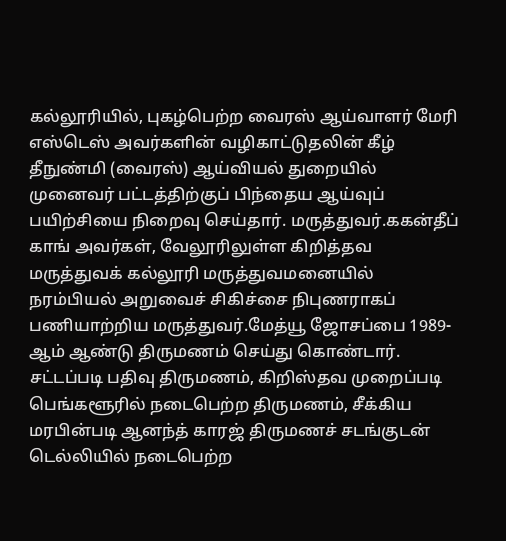கல்லூரியில், புகழ்பெற்ற வைரஸ் ஆய்வாளர் மேரி எஸ்டெஸ் அவர்களின் வழிகாட்டுதலின் கீழ் தீநுண்மி (வைரஸ்) ஆய்வியல் துறையில் முனைவர் பட்டத்திற்குப் பிந்தைய ஆய்வுப் பயிற்சியை நிறைவு செய்தார். மருத்துவர்.ககன்தீப் காங் அவர்கள், வேலூரிலுள்ள கிறித்தவ மருத்துவக் கல்லூரி மருத்துவமனையில் நரம்பியல் அறுவைச் சிகிச்சை நிபுணராகப் பணியாற்றிய மருத்துவர்.மேத்யூ ஜோசப்பை 1989-ஆம் ஆண்டு திருமணம் செய்து கொண்டார். சட்டப்படி பதிவு திருமணம், கிறிஸ்தவ முறைப்படி பெங்களூரில் நடைபெற்ற திருமணம், சீக்கிய மரபின்படி ஆனந்த் காரஜ் திருமணச் சடங்குடன் டெல்லியில் நடைபெற்ற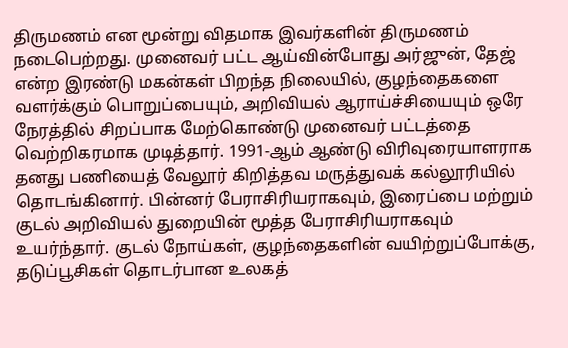திருமணம் என மூன்று விதமாக இவர்களின் திருமணம் நடைபெற்றது. முனைவர் பட்ட ஆய்வின்போது அர்ஜுன், தேஜ் என்ற இரண்டு மகன்கள் பிறந்த நிலையில், குழந்தைகளை வளர்க்கும் பொறுப்பையும், அறிவியல் ஆராய்ச்சியையும் ஒரே நேரத்தில் சிறப்பாக மேற்கொண்டு முனைவர் பட்டத்தை வெற்றிகரமாக முடித்தார். 1991-ஆம் ஆண்டு விரிவுரையாளராக தனது பணியைத் வேலூர் கிறித்தவ மருத்துவக் கல்லூரியில் தொடங்கினார். பின்னர் பேராசிரியராகவும், இரைப்பை மற்றும் குடல் அறிவியல் துறையின் மூத்த பேராசிரியராகவும் உயர்ந்தார். குடல் நோய்கள், குழந்தைகளின் வயிற்றுப்போக்கு, தடுப்பூசிகள் தொடர்பான உலகத்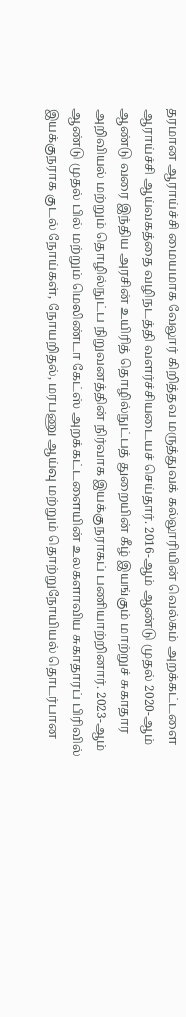தரமான ஆராய்ச்சி மையமாக வேலூர் கிறித்தவ மருத்துவக் கல்லூரியின் வெல்கம் அறக்கட்டளை ஆராய்ச்சி ஆய்வகத்தை வழிநடத்தி வளர்ச்சியடையச் செய்தார். 2016-ஆம் ஆண்டு முதல் 2020-ஆம் ஆண்டு வரை இந்திய அரசின் உயிரித் தொழில்நுட்பத் துறையின் கீழ் இயங்கும் மாற்றுச் சுகாதார அறிவியல் மற்றும் தொழில்நுட்ப நிறுவனத்தின் நிர்வாக இயக்குநராகப் பணியாற்றினார். 2023-ஆம் ஆண்டு முதல் பில் மற்றும் மெலிண்டா கேட்ஸ் அறக்கட்டளையின் உலகளாவிய சுகாதாரப் பிரிவில் இயக்குநராக குடல் நோய்கள், நோயறிதல், மரபணு ஆய்வு மற்றும் தொற்றுநோயியல் தொடர்பான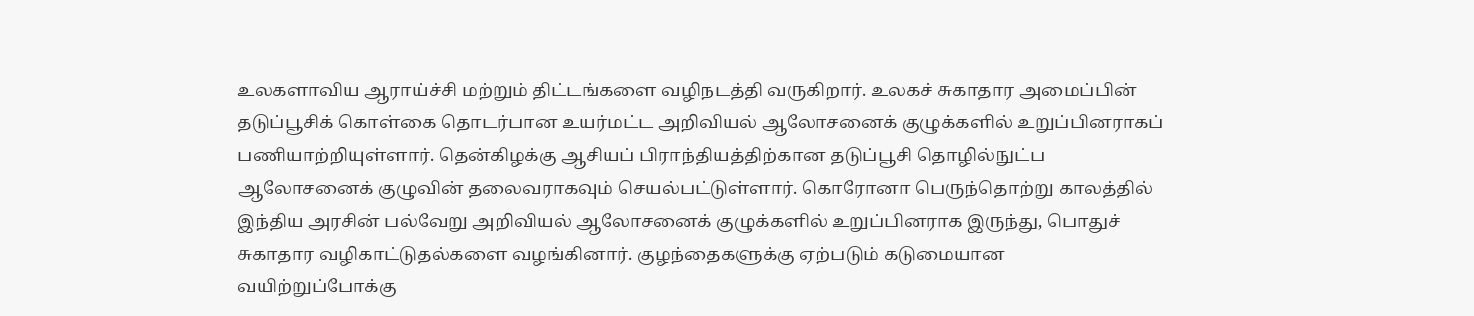உலகளாவிய ஆராய்ச்சி மற்றும் திட்டங்களை வழிநடத்தி வருகிறார். உலகச் சுகாதார அமைப்பின் தடுப்பூசிக் கொள்கை தொடர்பான உயர்மட்ட அறிவியல் ஆலோசனைக் குழுக்களில் உறுப்பினராகப் பணியாற்றியுள்ளார். தென்கிழக்கு ஆசியப் பிராந்தியத்திற்கான தடுப்பூசி தொழில்நுட்ப ஆலோசனைக் குழுவின் தலைவராகவும் செயல்பட்டுள்ளார். கொரோனா பெருந்தொற்று காலத்தில் இந்திய அரசின் பல்வேறு அறிவியல் ஆலோசனைக் குழுக்களில் உறுப்பினராக இருந்து, பொதுச் சுகாதார வழிகாட்டுதல்களை வழங்கினார். குழந்தைகளுக்கு ஏற்படும் கடுமையான வயிற்றுப்போக்கு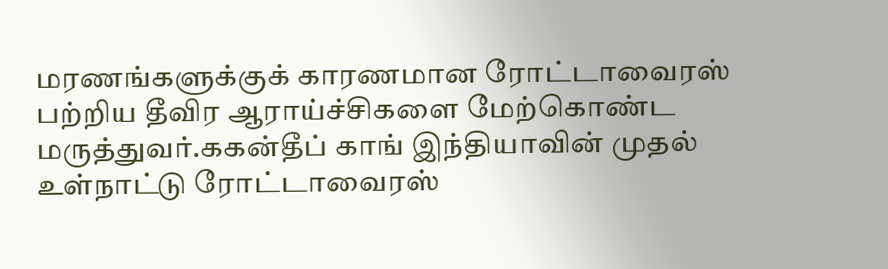மரணங்களுக்குக் காரணமான ரோட்டாவைரஸ் பற்றிய தீவிர ஆராய்ச்சிகளை மேற்கொண்ட மருத்துவர்.ககன்தீப் காங் இந்தியாவின் முதல் உள்நாட்டு ரோட்டாவைரஸ்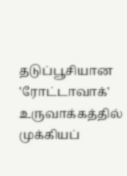தடுப்பூசியான 'ரோட்டாவாக்' உருவாக்கத்தில் முக்கியப்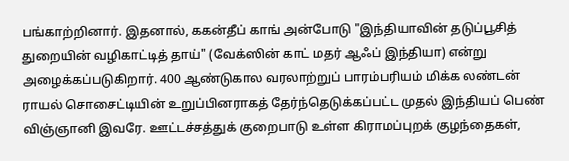பங்காற்றினார். இதனால், ககன்தீப் காங் அன்போடு "இந்தியாவின் தடுப்பூசித் துறையின் வழிகாட்டித் தாய்" (வேக்ஸின் காட் மதர் ஆஃப் இந்தியா) என்று அழைக்கப்படுகிறார். 400 ஆண்டுகால வரலாற்றுப் பாரம்பரியம் மிக்க லண்டன் ராயல் சொசைட்டியின் உறுப்பினராகத் தேர்ந்தெடுக்கப்பட்ட முதல் இந்தியப் பெண் விஞ்ஞானி இவரே. ஊட்டச்சத்துக் குறைபாடு உள்ள கிராமப்புறக் குழந்தைகள்,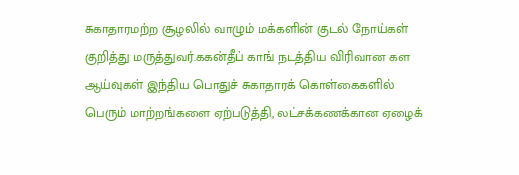சுகாதாரமற்ற சூழலில் வாழும் மக்களின் குடல் நோய்கள் குறித்து மருத்துவர்.ககன்தீப் காங் நடத்திய விரிவான கள ஆய்வுகள் இந்திய பொதுச் சுகாதாரக் கொள்கைகளில் பெரும் மாற்றங்களை ஏற்படுத்தி, லட்சக்கணக்கான ஏழைக்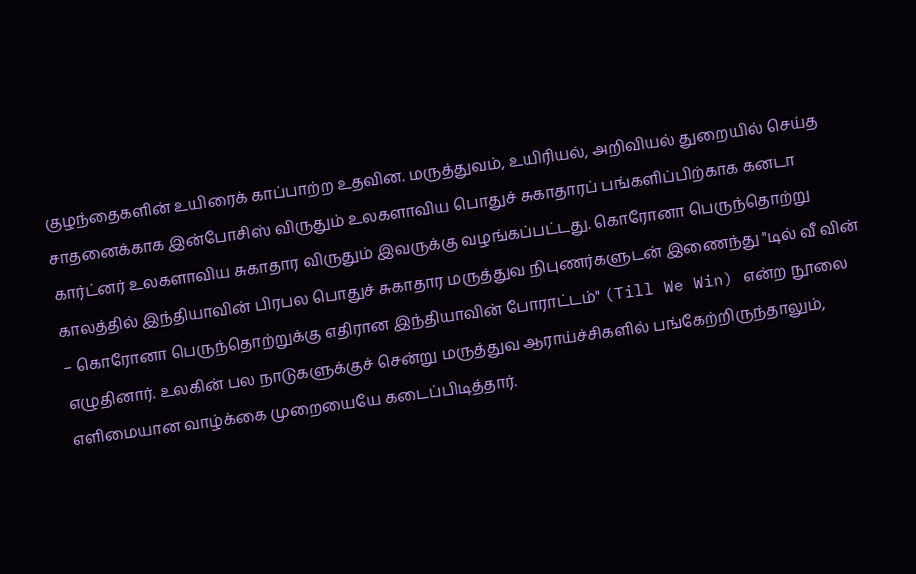குழந்தைகளின் உயிரைக் காப்பாற்ற உதவின. மருத்துவம், உயிரியல், அறிவியல் துறையில் செய்த சாதனைக்காக இன்போசிஸ் விருதும் உலகளாவிய பொதுச் சுகாதாரப் பங்களிப்பிற்காக கனடா கார்ட்னர் உலகளாவிய சுகாதார விருதும் இவருக்கு வழங்கப்பட்டது. கொரோனா பெருந்தொற்று காலத்தில் இந்தியாவின் பிரபல பொதுச் சுகாதார மருத்துவ நிபுணர்களுடன் இணைந்து "டில் வீ வின் – கொரோனா பெருந்தொற்றுக்கு எதிரான இந்தியாவின் போராட்டம்" (Till We Win) என்ற நூலை எழுதினார். உலகின் பல நாடுகளுக்குச் சென்று மருத்துவ ஆராய்ச்சிகளில் பங்கேற்றிருந்தாலும், எளிமையான வாழ்க்கை முறையையே கடைப்பிடித்தார்.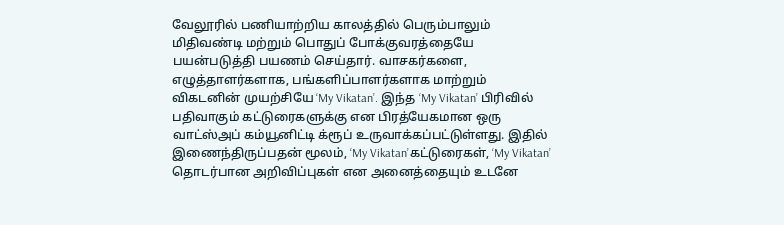வேலூரில் பணியாற்றிய காலத்தில் பெரும்பாலும் மிதிவண்டி மற்றும் பொதுப் போக்குவரத்தையே பயன்படுத்தி பயணம் செய்தார். வாசகர்களை, எழுத்தாளர்களாக, பங்களிப்பாளர்களாக மாற்றும் விகடனின் முயற்சியே ‘My Vikatan’. இந்த ‘My Vikatan’ பிரிவில் பதிவாகும் கட்டுரைகளுக்கு என பிரத்யேகமான ஒரு வாட்ஸ்அப் கம்யூனிட்டி க்ரூப் உருவாக்கப்பட்டுள்ளது. இதில் இணைந்திருப்பதன் மூலம், ‘My Vikatan’கட்டுரைகள், ‘My Vikatan’ தொடர்பான அறிவிப்புகள் என அனைத்தையும் உடனே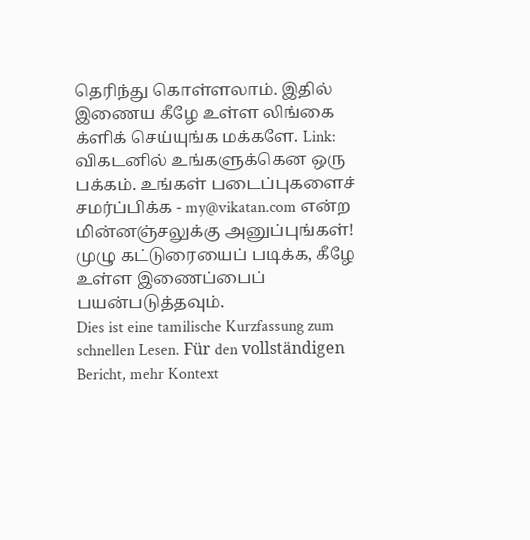தெரிந்து கொள்ளலாம். இதில் இணைய கீழே உள்ள லிங்கை க்ளிக் செய்யுங்க மக்களே. Link: விகடனில் உங்களுக்கென ஒரு பக்கம். உங்கள் படைப்புகளைச் சமர்ப்பிக்க - my@vikatan.com என்ற மின்னஞ்சலுக்கு அனுப்புங்கள்! முழு கட்டுரையைப் படிக்க, கீழே உள்ள இணைப்பைப் பயன்படுத்தவும்.
Dies ist eine tamilische Kurzfassung zum schnellen Lesen. Für den vollständigen Bericht, mehr Kontext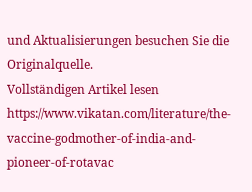und Aktualisierungen besuchen Sie die Originalquelle.
Vollständigen Artikel lesen
https://www.vikatan.com/literature/the-vaccine-godmother-of-india-and-pioneer-of-rotavac